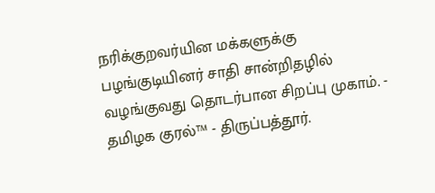நரிக்குறவர்யின மக்களுக்கு பழங்குடியினர் சாதி சான்றிதழில் வழங்குவது தொடர்பான சிறப்பு முகாம். - தமிழக குரல்™ - திருப்பத்தூர்.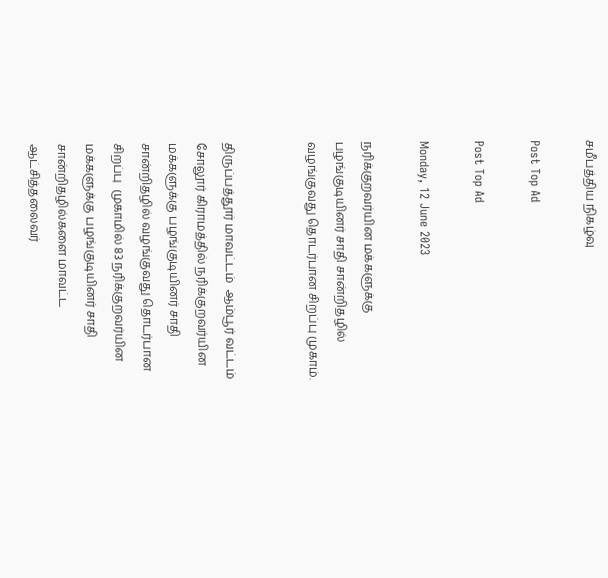சமீபத்திய நிகழ்வு

Post Top Ad

Post Top Ad

Monday, 12 June 2023

நரிக்குறவர்யின மக்களுக்கு பழங்குடியினர் சாதி சான்றிதழில் வழங்குவது தொடர்பான சிறப்பு முகாம்.


திருப்பத்தூர் மாவட்டம்  ஆம்பூர் வட்டம் சோலூர் கிராமத்தில் நரிக்குறவர்யின மக்களுக்கு பழங்குடியினர் சாதி சான்றிதழில் வழங்குவது தொடர்பான சிறப்பு  முகாமில் 83 நரிக்குறவர்யின மக்களுக்கு பழங்குடியினர் சாதி சான்றிதழில்களை மாவட்ட ஆட்சித்தலைவர்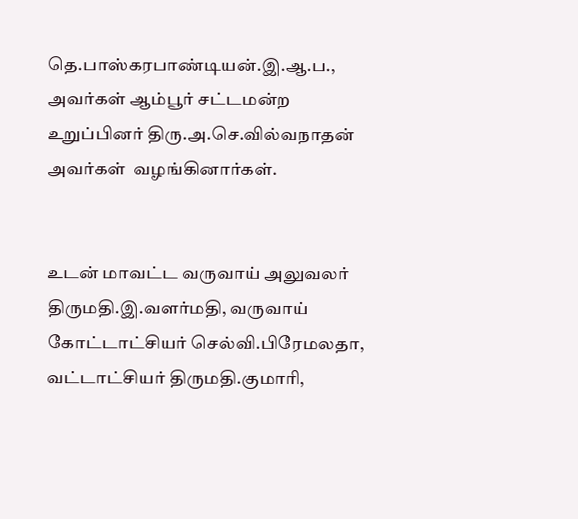தெ.பாஸ்கரபாண்டியன்.இ.ஆ.ப., அவர்கள் ஆம்பூர் சட்டமன்ற உறுப்பினர் திரு.அ.செ.வில்வநாதன் அவர்கள்  வழங்கினார்கள்.


உடன் மாவட்ட வருவாய் அலுவலர் திருமதி.இ.வளர்மதி, வருவாய் கோட்டாட்சியர் செல்வி.பிரேமலதா, வட்டாட்சியர் திருமதி.குமாரி,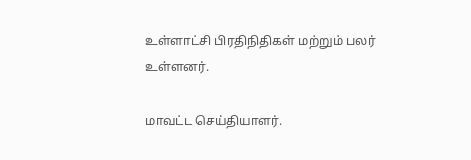உள்ளாட்சி பிரதிநிதிகள் மற்றும் பலர் உள்ளனர்.

மாவட்ட செய்தியாளர்.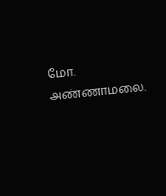மோ. அண்ணாமலை.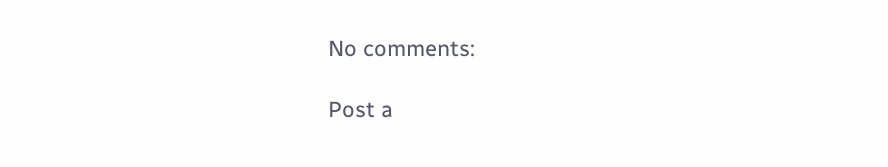No comments:

Post a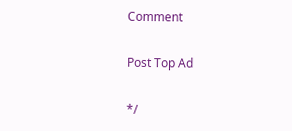Comment

Post Top Ad

*/